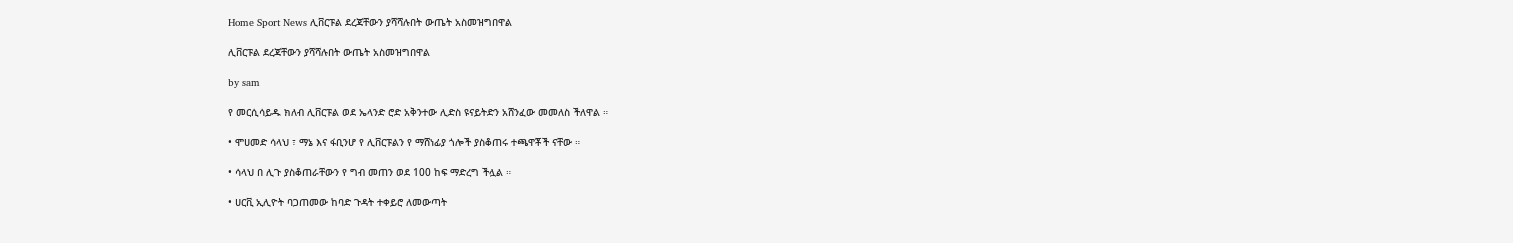Home Sport News ሊቨርፑል ደረጃቸውን ያሻሻሉበት ውጤት አስመዝግበዋል

ሊቨርፑል ደረጃቸውን ያሻሻሉበት ውጤት አስመዝግበዋል

by sam

የ መርሲሳይዱ ክለብ ሊቨርፑል ወደ ኤላንድ ሮድ አቅንተው ሊድስ ዩናይትድን አሸንፈው መመለስ ችለዋል ።

• ሞሀመድ ሳላህ ፣ ማኔ እና ፋቢንሆ የ ሊቨርፑልን የ ማሸነፊያ ጎሎች ያስቆጠሩ ተጫዋቾች ናቸው ።

• ሳላህ በ ሊጉ ያስቆጠራቸውን የ ግብ መጠን ወደ 100 ከፍ ማድረግ ችሏል ።

• ሀርቪ ኢሊዮት ባጋጠመው ከባድ ጉዳት ተቀይሮ ለመውጣት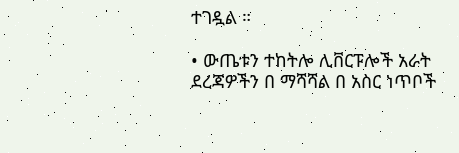ተገዷል ።

• ውጤቱን ተከትሎ ሊቨርፑሎች አራት ደረጃዎችን በ ማሻሻል በ አስር ነጥቦች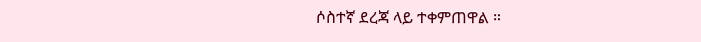ሶስተኛ ደረጃ ላይ ተቀምጠዋል ።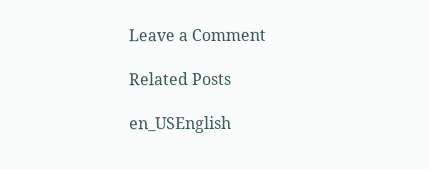Leave a Comment

Related Posts

en_USEnglish